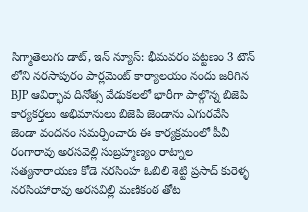సిగ్మాతెలుగు డాట్, ఇన్ న్యూస్: భీమవరం పట్టణం 3 టౌన్ లోని నరసాపురం పార్లమెంట్ కార్యాలయం నందు జరిగిన BJP ఆవిర్భావ దినోత్స వేడుకలలో భారీగా పాల్గొన్న బిజెపి కార్యకర్తలు అభిమానులు బిజెపి జెండాను ఎగురవేసి జెండా వందనం సమర్పించారు ఈ కార్యక్రమంలో పీవీ రంగారావు అరసవెల్లి సుబ్రహ్మణ్యం రాట్నాల సత్యనారాయణ కోడె నరసింహ ఓబిలి శెట్టి ప్రసాద్ కురెళ్ళ నరసింహారావు అరసవిల్లి మణికంఠ తోట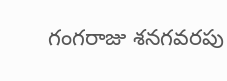గంగరాజు శనగవరపు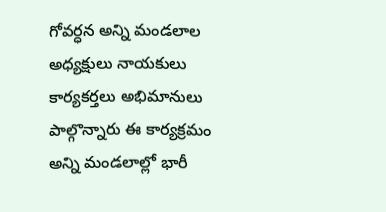గోవర్ధన అన్ని మండలాల అధ్యక్షులు నాయకులు కార్యకర్తలు అభిమానులు పాల్గొన్నారు ఈ కార్యక్రమం అన్ని మండలాల్లో భారీ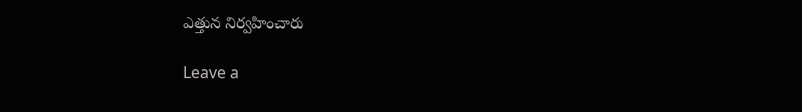ఎత్తున నిర్వహించారు

Leave a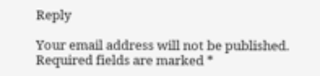Reply

Your email address will not be published. Required fields are marked *